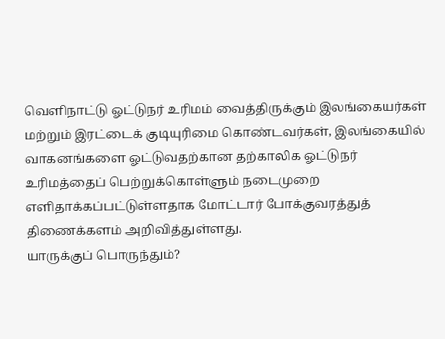வெளிநாட்டு ஓட்டுநர் உரிமம் வைத்திருக்கும் இலங்கையர்கள் மற்றும் இரட்டைக் குடியுரிமை கொண்டவர்கள், இலங்கையில் வாகனங்களை ஓட்டுவதற்கான தற்காலிக ஓட்டுநர் உரிமத்தைப் பெற்றுக்கொள்ளும் நடைமுறை எளிதாக்கப்பட்டுள்ளதாக மோட்டார் போக்குவரத்துத் திணைக்களம் அறிவித்துள்ளது.
யாருக்குப் பொருந்தும்?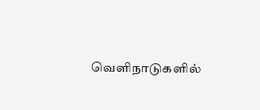வெளிநாடுகளில்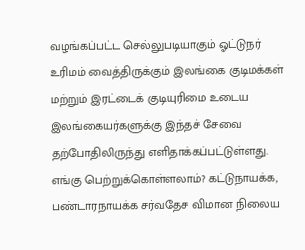வழங்கப்பட்ட செல்லுபடியாகும் ஓட்டுநர் உரிமம் வைத்திருக்கும் இலங்கை குடிமக்கள் மற்றும் இரட்டைக் குடியுரிமை உடைய இலங்கையர்களுக்கு இந்தச் சேவை தற்போதிலிருந்து எளிதாக்கப்பட்டுள்ளது.
எங்கு பெற்றுக்கொள்ளலாம்? கட்டுநாயக்க, பண்டாரநாயக்க சர்வதேச விமான நிலைய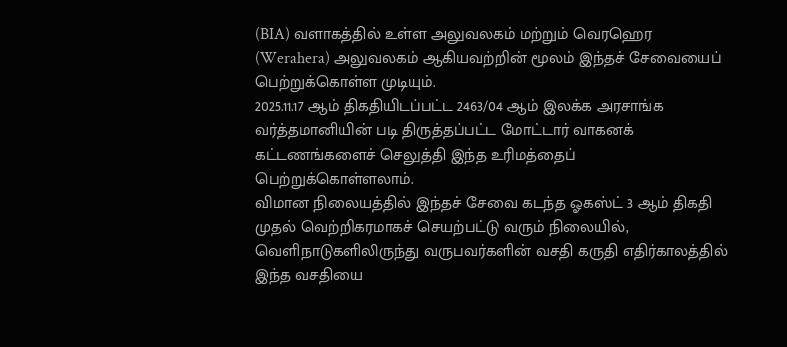(BIA) வளாகத்தில் உள்ள அலுவலகம் மற்றும் வெரஹெர (Werahera) அலுவலகம் ஆகியவற்றின் மூலம் இந்தச் சேவையைப் பெற்றுக்கொள்ள முடியும்.
2025.11.17 ஆம் திகதியிடப்பட்ட 2463/04 ஆம் இலக்க அரசாங்க வர்த்தமானியின் படி திருத்தப்பட்ட மோட்டார் வாகனக் கட்டணங்களைச் செலுத்தி இந்த உரிமத்தைப் பெற்றுக்கொள்ளலாம்.
விமான நிலையத்தில் இந்தச் சேவை கடந்த ஓகஸ்ட் 3 ஆம் திகதி முதல் வெற்றிகரமாகச் செயற்பட்டு வரும் நிலையில், வெளிநாடுகளிலிருந்து வருபவர்களின் வசதி கருதி எதிர்காலத்தில் இந்த வசதியை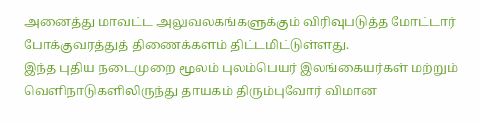அனைத்து மாவட்ட அலுவலகங்களுக்கும் விரிவுபடுத்த மோட்டார் போக்குவரத்துத் திணைக்களம் திட்டமிட்டுள்ளது.
இந்த புதிய நடைமுறை மூலம் புலம்பெயர் இலங்கையர்கள் மற்றும் வெளிநாடுகளிலிருந்து தாயகம் திரும்புவோர் விமான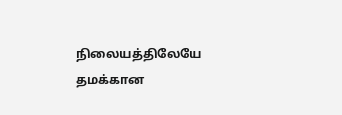நிலையத்திலேயே தமக்கான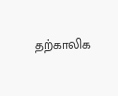தற்காலிக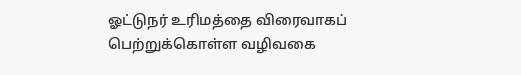ஓட்டுநர் உரிமத்தை விரைவாகப் பெற்றுக்கொள்ள வழிவகை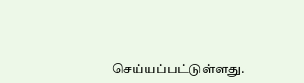செய்யப்பட்டுள்ளது.